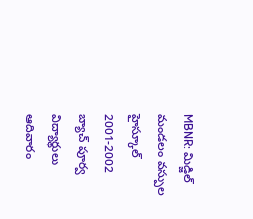MBNR: మిడ్జిల్ మండలం వస్పుల హైస్కూల్ 2001-2002 బ్యాచ్ పూర్వ విద్యార్థులు ఆదివారం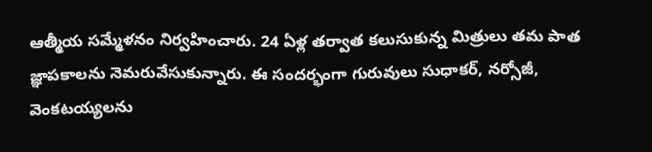ఆత్మీయ సమ్మేళనం నిర్వహించారు. 24 ఏళ్ల తర్వాత కలుసుకున్న మిత్రులు తమ పాత జ్ఞాపకాలను నెమరువేసుకున్నారు. ఈ సందర్భంగా గురువులు సుధాకర్, నర్సోజీ, వెంకటయ్యలను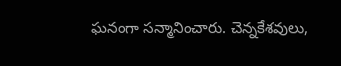ఘనంగా సన్మానించారు. చెన్నకేశవులు,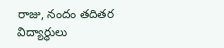రాజు, నందం తదితర విద్యార్థులు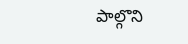పాల్గొని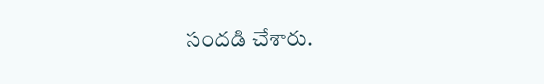సందడి చేశారు.